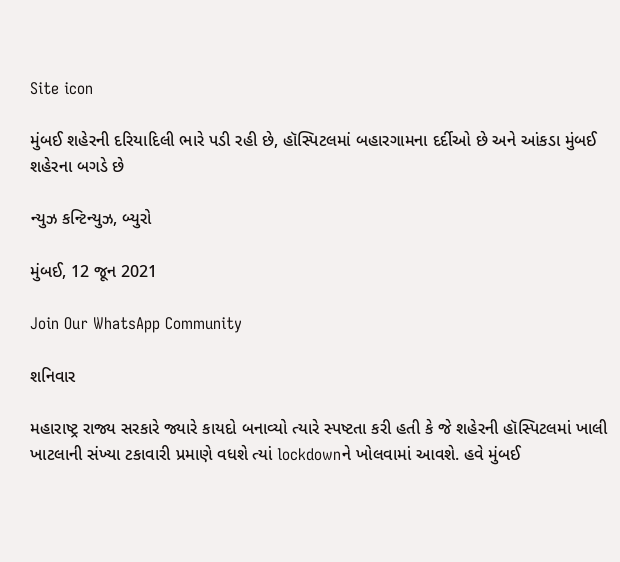Site icon

મુંબઈ શહેરની દરિયાદિલી ભારે પડી રહી છે, હૉસ્પિટલમાં બહારગામના દર્દીઓ છે અને આંકડા મુંબઈ શહેરના બગડે છે

ન્યુઝ કન્ટિન્યુઝ, બ્યુરો

મુંબઈ, 12 જૂન 2021

Join Our WhatsApp Community

શનિવાર

મહારાષ્ટ્ર રાજ્ય સરકારે જ્યારે કાયદો બનાવ્યો ત્યારે સ્પષ્ટતા કરી હતી કે જે શહેરની હૉસ્પિટલમાં ખાલી ખાટલાની સંખ્યા ટકાવારી પ્રમાણે વધશે ત્યાં lockdownને ખોલવામાં આવશે. હવે મુંબઈ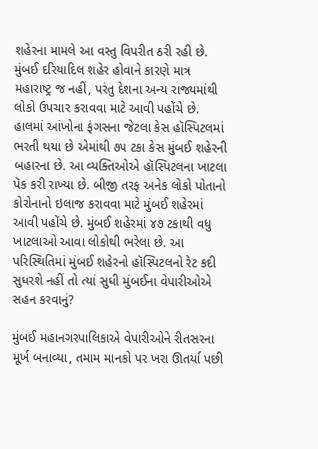શહેરના મામલે આ વસ્તુ વિપરીત ઠરી રહી છે. મુંબઈ દરિયાદિલ શહેર હોવાને કારણે માત્ર મહારાષ્ટ્ર જ નહીં, પરંતુ દેશના અન્ય રાજ્યમાંથી લોકો ઉપચાર કરાવવા માટે આવી પહોંચે છે. હાલમાં આંખોના ફંગસના જેટલા કેસ હૉસ્પિટલમાં ભરતી થયા છે એમાંથી ૭૫ ટકા કેસ મુંબઈ શહેરની બહારના છે. આ વ્યક્તિઓએ હૉસ્પિટલના ખાટલા પૅક કરી રાખ્યા છે. બીજી તરફ અનેક લોકો પોતાનો કોરોનાનો ઇલાજ કરાવવા માટે મુંબઈ શહેરમાં આવી પહોંચે છે. મુંબઈ શહેરમાં ૪૭ ટકાથી વધુ ખાટલાઓ આવા લોકોથી ભરેલા છે. આ પરિસ્થિતિમાં મુંબઈ શહેરનો હૉસ્પિટલનો રેટ કદી સુધરશે નહીં તો ત્યાં સુધી મુંબઈના વેપારીઓએ સહન કરવાનું?

મુંબઈ મહાનગરપાલિકાએ વેપારીઓને રીતસરના મૂર્ખ બનાવ્યા, તમામ માનકો પર ખરા ઊતર્યા પછી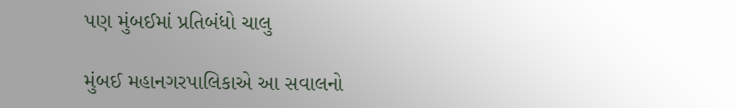પણ મુંબઈમાં પ્રતિબંધો ચાલુ

મુંબઈ મહાનગરપાલિકાએ આ સવાલનો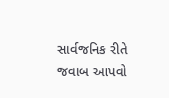સાર્વજનિક રીતે જવાબ આપવો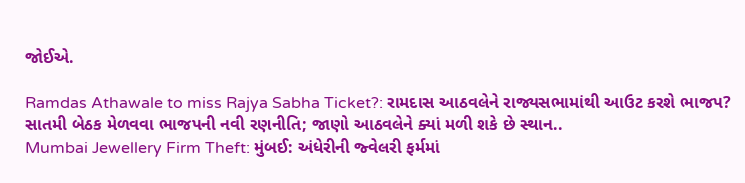જોઈએ.

Ramdas Athawale to miss Rajya Sabha Ticket?: રામદાસ આઠવલેને રાજ્યસભામાંથી આઉટ કરશે ભાજપ? સાતમી બેઠક મેળવવા ભાજપની નવી રણનીતિ; જાણો આઠવલેને ક્યાં મળી શકે છે સ્થાન..
Mumbai Jewellery Firm Theft: મુંબઈ: અંધેરીની જ્વેલરી ફર્મમાં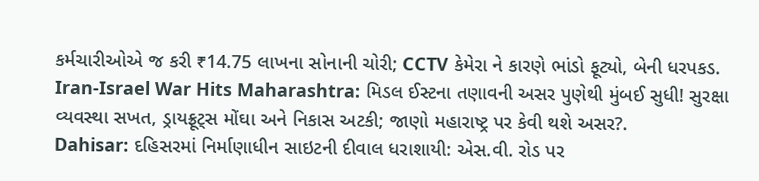કર્મચારીઓએ જ કરી ₹14.75 લાખના સોનાની ચોરી; CCTV કેમેરા ને કારણે ભાંડો ફૂટ્યો, બેની ધરપકડ.
Iran-Israel War Hits Maharashtra: મિડલ ઈસ્ટના તણાવની અસર પુણેથી મુંબઈ સુધી! સુરક્ષા વ્યવસ્થા સખત, ડ્રાયફ્રૂટ્સ મોંઘા અને નિકાસ અટકી; જાણો મહારાષ્ટ્ર પર કેવી થશે અસર?.
Dahisar: દહિસરમાં નિર્માણાધીન સાઇટની દીવાલ ધરાશાયી: એસ.વી. રોડ પર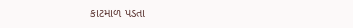કાટમાળ પડતા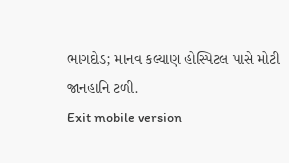ભાગદોડ; માનવ કલ્યાણ હોસ્પિટલ પાસે મોટી જાનહાનિ ટળી.
Exit mobile version